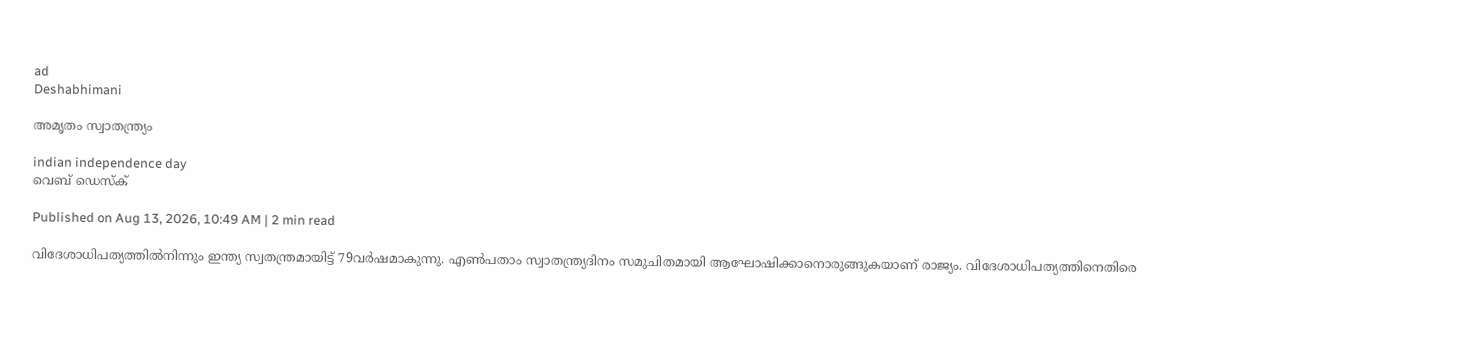ad
Deshabhimani

അമൃതം സ്വാതന്ത്ര്യം

indian independence day
വെബ് ഡെസ്ക്

Published on Aug 13, 2026, 10:49 AM | 2 min read

വിദേശാധിപത്യത്തില്‍നിന്നും ഇന്ത്യ സ്വതന്ത്രമായിട്ട് 79വർഷമാകുന്നു. എൺപതാം സ്വാതന്ത്ര്യദിനം സമുചിതമായി ആഘോഷിക്കാനൊരുങ്ങുകയാണ് രാജ്യം. വിദേശാധിപത്യത്തിനെതിരെ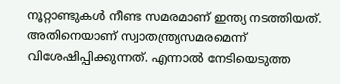നൂറ്റാണ്ടുകള്‍ നീണ്ട സമരമാണ് ഇന്ത്യ നടത്തിയത്. അതിനെയാണ് സ്വാതന്ത്ര്യസമരമെന്ന് വിശേഷിപ്പിക്കുന്നത്. എന്നാല്‍ നേടിയെടുത്ത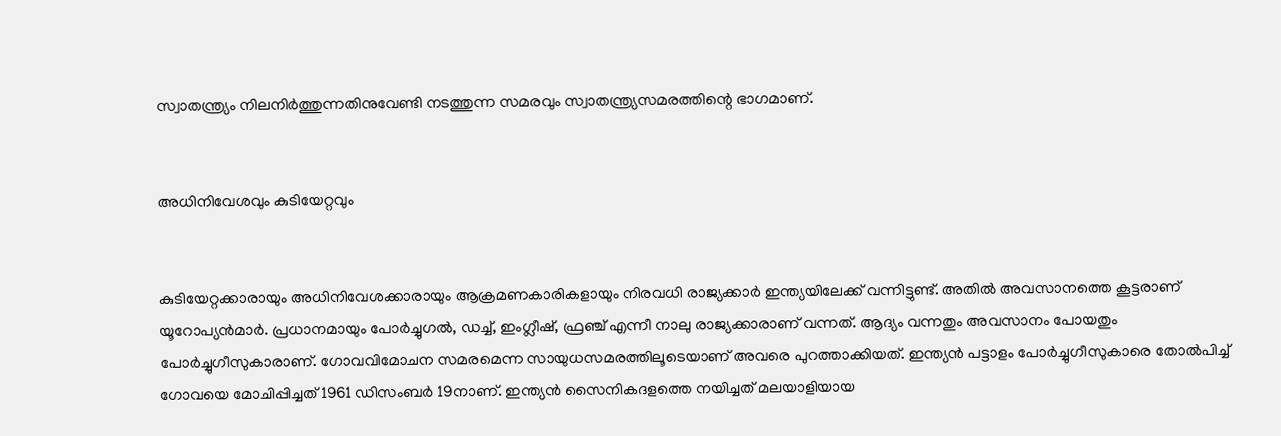സ്വാതന്ത്ര്യം നിലനിർത്തുന്നതിനുവേണ്ടി നടത്തുന്ന സമരവും സ്വാതന്ത്ര്യസമരത്തിന്റെ ഭാഗമാണ്.


അധിനിവേശവും കുടിയേറ്റവും


കുടിയേറ്റക്കാരായും അധിനിവേശക്കാരായും ആക്രമണകാരികളായും നിരവധി രാജ്യക്കാര്‍ ഇന്ത്യയിലേക്ക് വന്നിട്ടുണ്ട്. അതില്‍ അവസാനത്തെ കൂട്ടരാണ് യൂറോപ്യൻമാർ. പ്രധാനമായും പോര്‍ച്ചുഗല്‍, ഡച്ച്, ഇംഗ്ലീഷ്, ഫ്രഞ്ച് എന്നീ നാലു രാജ്യക്കാരാണ്‌ വന്നത്‌. ആദ്യം വന്നതും അവസാനം പോയതും പോര്‍ച്ചുഗീസുകാരാണ്. ഗോവവിമോചന സമരമെന്ന സായുധസമരത്തിലൂടെയാണ്‌ അവരെ പുറത്താക്കിയത്‌. ഇന്ത്യന്‍ പട്ടാളം പോര്‍ച്ചുഗീസുകാരെ തോൽപിച്ച് ഗോവയെ മോചിപ്പിച്ചത് 1961 ഡിസംബര്‍ 19നാണ്‌. ഇന്ത്യന്‍ സൈനികദളത്തെ നയിച്ചത് മലയാളിയായ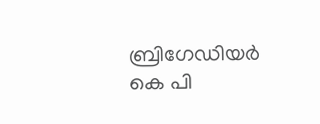ബ്രിഗേഡിയര്‍ കെ പി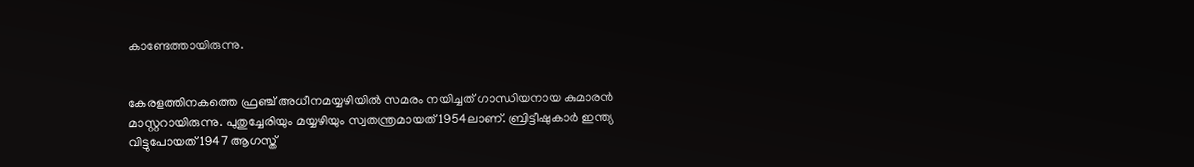കാണ്ടേത്തായിരുന്നു.


കേരളത്തിനകത്തെ ഫ്രഞ്ച് അധീനമയ്യഴിയിൽ സമരം നയിച്ചത് ഗാന്ധിയനായ കുമാരന്‍ മാസ്റ്ററായിരുന്നു. പുതുച്ചേരിയും മയ്യഴിയും സ്വതന്ത്രമായത് 1954ലാണ്‌. ബ്രിട്ടീഷുകാര്‍ ഇന്ത്യ വിട്ടുപോയത് 1947 ആഗസ്ത്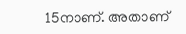15നാണ്‌. അതാണ്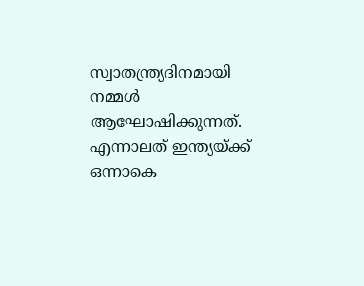സ്വാതന്ത്ര്യദിനമായി നമ്മള്‍ ആഘോഷിക്കുന്നത്. എന്നാലത് ഇന്ത്യയ്‌ക്ക്‌ ഒന്നാകെ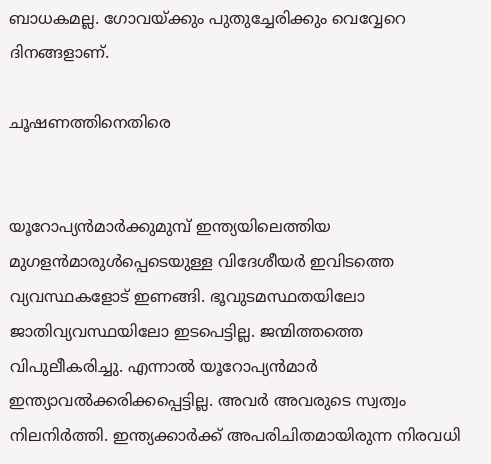ബാധകമല്ല. ഗോവയ്ക്കും പുതുച്ചേരിക്കും വെവ്വേറെ ദിനങ്ങളാണ്.

ചൂഷണത്തിനെതിരെ


യൂറോപ്യൻമാര്‍ക്കുമുമ്പ് ഇന്ത്യയിലെത്തിയ മുഗളൻമാരുൾപ്പെടെയുള്ള വിദേശീയര്‍ ഇവിടത്തെ വ്യവസ്ഥകളോട് ഇണങ്ങി. ഭൂവുടമസ്ഥതയിലോ ജാതിവ്യവസ്ഥയിലോ ഇടപെട്ടില്ല. ജന്മിത്തത്തെ വിപുലീകരിച്ചു. എന്നാൽ യൂറോപ്യൻമാർ ഇന്ത്യാവല്‍ക്കരിക്കപ്പെട്ടില്ല. അവര്‍ അവരുടെ സ്വത്വം നിലനിര്‍ത്തി. ഇന്ത്യക്കാര്‍ക്ക് അപരിചിതമായിരുന്ന നിരവധി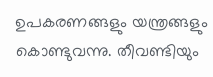ഉപകരണങ്ങളും യന്ത്രങ്ങളും കൊണ്ടുവന്നു. തീവണ്ടിയും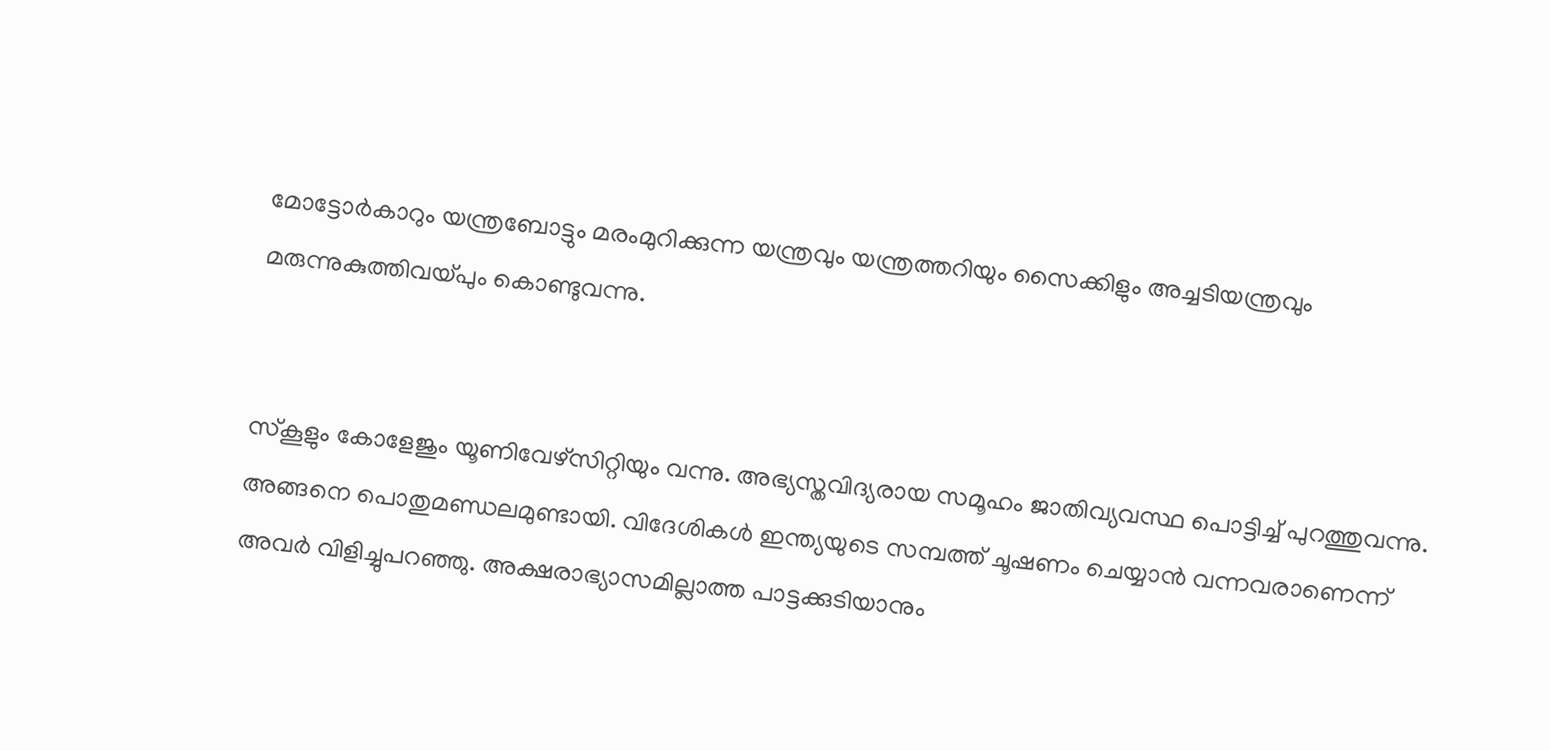മോട്ടോര്‍കാറും യന്ത്രബോട്ടും മരംമുറിക്കുന്ന യന്ത്രവും യന്ത്രത്തറിയും സൈക്കിളും അച്ചടിയന്ത്രവും മരുന്നുകുത്തിവയ്പും കൊണ്ടുവന്നു.


സ്കൂളും കോളേജും യൂണിവേഴ്സിറ്റിയും വന്നു. അഭ്യസ്തവിദ്യരായ സമൂഹം ജാതിവ്യവസ്ഥ പൊട്ടിച്ച് പുറത്തുവന്നു. അങ്ങനെ പൊതുമണ്ഡലമുണ്ടായി. വിദേശികള്‍ ഇന്ത്യയുടെ സമ്പത്ത് ചൂഷണം ചെയ്യാന്‍ വന്നവരാണെന്ന് അവര്‍ വിളിച്ചുപറഞ്ഞു. അക്ഷരാഭ്യാസമില്ലാത്ത പാട്ടക്കുടിയാനും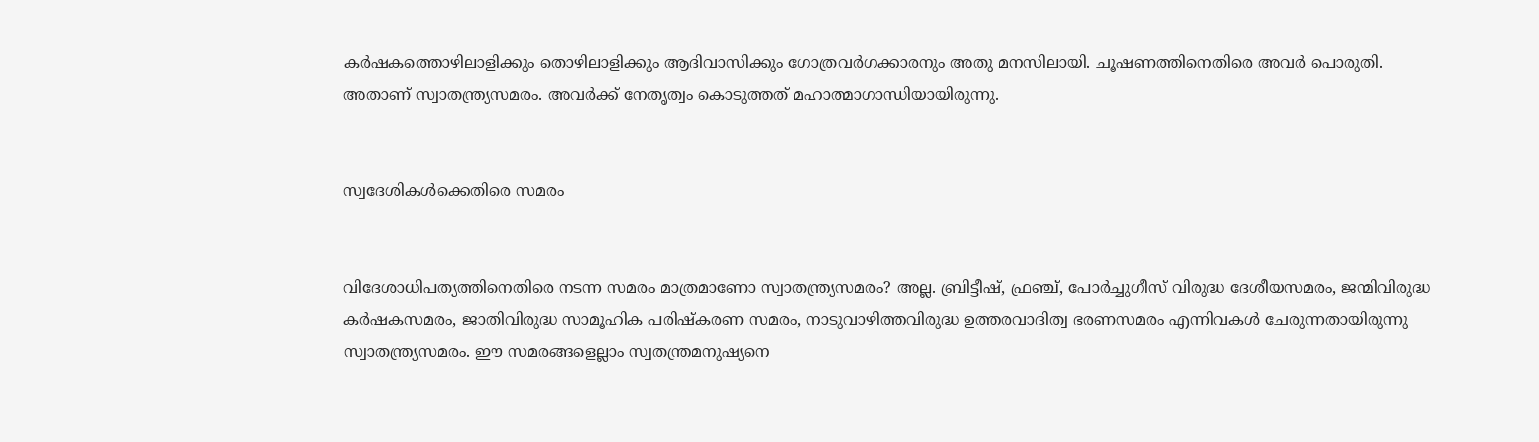കര്‍ഷകത്തൊഴിലാളിക്കും തൊഴിലാളിക്കും ആദിവാസിക്കും ഗോത്രവര്‍ഗക്കാരനും അതു മനസിലായി. ചൂഷണത്തിനെതിരെ അവര്‍ പൊരുതി. അതാണ് സ്വാതന്ത്ര്യസമരം. അവര്‍ക്ക് നേതൃത്വം കൊടുത്തത് മഹാത്മാഗാന്ധിയായിരുന്നു.


സ്വദേശികൾക്കെതിരെ സമരം


വിദേശാധിപത്യത്തിനെതിരെ നടന്ന സമരം മാത്രമാണോ സ്വാതന്ത്ര്യസമരം? അല്ല. ബ്രിട്ടീഷ്, ഫ്രഞ്ച്, പോർച്ചുഗീസ് വിരുദ്ധ ദേശീയസമരം, ജന്മിവിരുദ്ധ കര്‍ഷകസമരം, ജാതിവിരുദ്ധ സാമൂഹിക പരിഷ്കരണ സമരം, നാടുവാഴിത്തവിരുദ്ധ ഉത്തരവാദിത്വ ഭരണസമരം എന്നിവകള്‍ ചേരുന്നതായിരുന്നു സ്വാതന്ത്ര്യസമരം. ഈ സമരങ്ങളെല്ലാം സ്വതന്ത്രമനുഷ്യനെ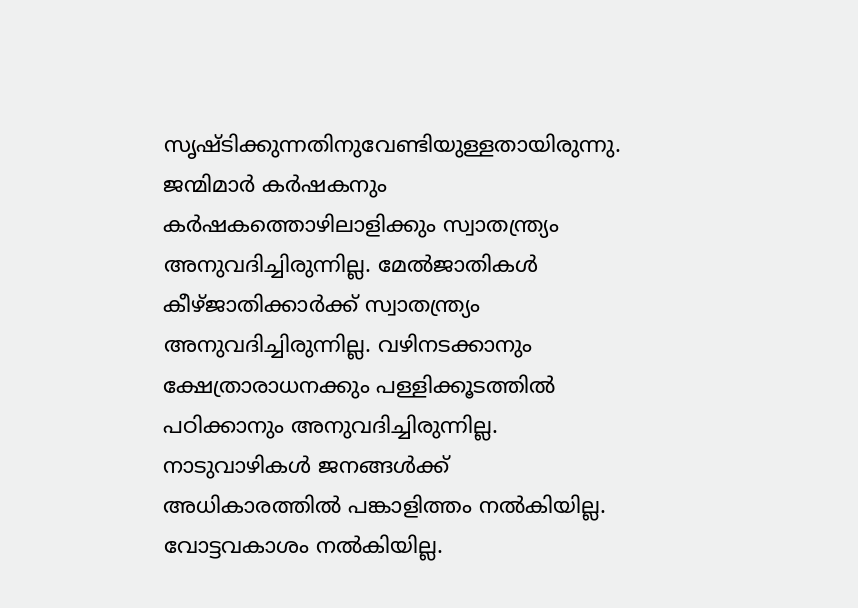സൃഷ്ടിക്കുന്നതിനുവേണ്ടിയുള്ളതായിരുന്നു. ജന്മിമാര്‍ കര്‍ഷകനും കര്‍ഷകത്തൊഴിലാളിക്കും സ്വാതന്ത്ര്യം അനുവദിച്ചിരുന്നില്ല. മേല്‍ജാതികള്‍ കീഴ്ജാതിക്കാര്‍ക്ക് സ്വാതന്ത്ര്യം അനുവദിച്ചിരുന്നില്ല. വഴിനടക്കാനും ക്ഷേത്രാരാധനക്കും പള്ളിക്കൂടത്തില്‍ പഠിക്കാനും അനുവദിച്ചിരുന്നില്ല. നാടുവാഴികള്‍ ജനങ്ങള്‍ക്ക് അധികാരത്തില്‍ പങ്കാളിത്തം നല്‍കിയില്ല. വോട്ടവകാശം നല്‍കിയില്ല.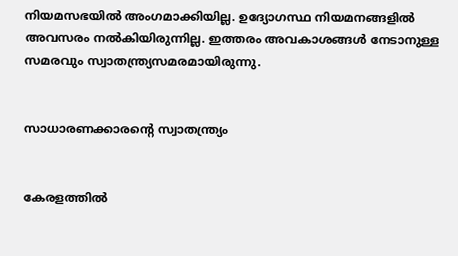നിയമസഭയില്‍ അംഗമാക്കിയില്ല. ഉദ്യോഗസ്ഥ നിയമനങ്ങളില്‍ അവസരം നല്‍കിയിരുന്നില്ല. ഇത്തരം അവകാശങ്ങള്‍ നേടാനുള്ള സമരവും സ്വാതന്ത്ര്യസമരമായിരുന്നു.


സാധാരണക്കാരന്റെ സ്വാതന്ത്ര്യം


കേരളത്തില്‍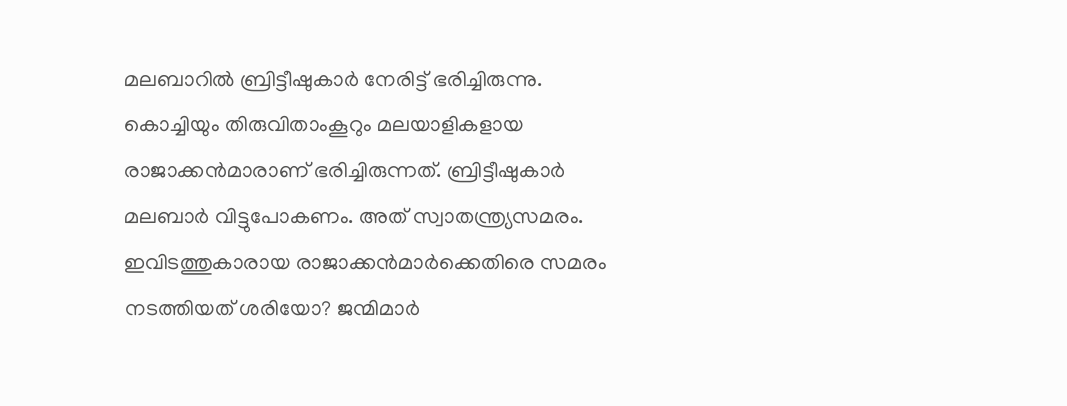മലബാറില്‍ ബ്രിട്ടീഷുകാര്‍ നേരിട്ട് ഭരിച്ചിരുന്നു. കൊച്ചിയും തിരുവിതാംകൂറും മലയാളികളായ രാജാക്കൻമാരാണ് ഭരിച്ചിരുന്നത്. ബ്രിട്ടീഷുകാര്‍ മലബാര്‍ വിട്ടുപോകണം. അത് സ്വാതന്ത്ര്യസമരം. ഇവിടത്തുകാരായ രാജാക്കൻമാര്‍ക്കെതിരെ സമരം നടത്തിയത് ശരിയോ? ജന്മിമാര്‍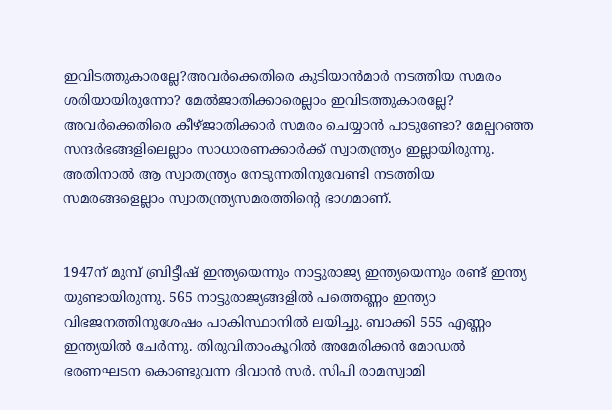ഇവിടത്തുകാരല്ലേ?അവര്‍ക്കെതിരെ കുടിയാൻമാർ നടത്തിയ സമരം ശരിയായിരുന്നോ? മേല്‍ജാതിക്കാരെല്ലാം ഇവിടത്തുകാരല്ലേ? അവര്‍ക്കെതിരെ കീഴ്ജാതിക്കാര്‍ സമരം ചെയ്യാന്‍ പാടുണ്ടോ? മേല്പറഞ്ഞ സന്ദര്‍ഭങ്ങളിലെല്ലാം സാധാരണക്കാര്‍ക്ക് സ്വാതന്ത്ര്യം ഇല്ലായിരുന്നു. അതിനാല്‍ ആ സ്വാതന്ത്ര്യം നേടുന്നതിനുവേണ്ടി നടത്തിയ സമരങ്ങളെല്ലാം സ്വാതന്ത്ര്യസമരത്തിന്റെ ഭാഗമാണ്.


1947ന് മുമ്പ്‌ ബ്രിട്ടീഷ് ഇന്ത്യയെന്നും നാട്ടുരാജ്യ ഇന്ത്യയെന്നും രണ്ട് ഇന്ത്യ യുണ്ടായിരുന്നു. 565 നാട്ടുരാജ്യങ്ങളിൽ പത്തെണ്ണം ഇന്ത്യാ വിഭജനത്തിനുശേഷം പാകിസ്ഥാനില്‍ ലയിച്ചു. ബാക്കി 555 എണ്ണം ഇന്ത്യയില്‍ ചേര്‍ന്നു. തിരുവിതാംകൂറിൽ അമേരിക്കൻ മോഡൽ ഭരണഘടന കൊണ്ടുവന്ന ദിവാന്‍ സര്‍. സിപി രാമസ്വാമി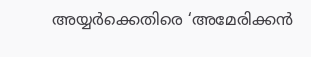അയ്യർക്കെതിരെ ‘അമേരിക്കന്‍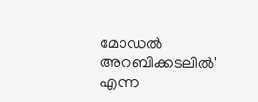മോഡല്‍ അറബിക്കടലില്‍' എന്ന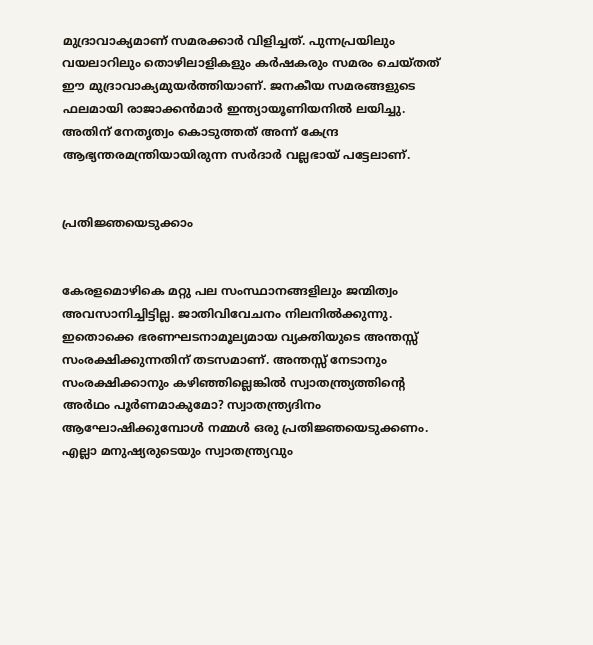മുദ്രാവാക്യമാണ് സമരക്കാര്‍ വിളിച്ചത്. പുന്നപ്രയിലും വയലാറിലും തൊഴിലാളികളും കര്‍ഷകരും സമരം ചെയ്തത് ഈ മുദ്രാവാക്യമുയർത്തിയാണ്‌. ജനകീയ സമരങ്ങളുടെ ഫലമായി രാജാക്കൻമാര്‍ ഇന്ത്യായൂണിയനില്‍ ലയിച്ചു. അതിന്‌ നേതൃത്വം കൊടുത്തത് അന്ന്‌ കേന്ദ്ര ആഭ്യന്തരമന്ത്രിയായിരുന്ന സര്‍ദാര്‍ വല്ലഭായ് പട്ടേലാണ്‌.


പ്രതിജ്ഞയെടുക്കാം


കേരളമൊഴികെ മറ്റു പല സംസ്ഥാനങ്ങളിലും ജന്മിത്വം അവസാനിച്ചിട്ടില്ല. ജാതിവിവേചനം നിലനില്‍ക്കുന്നു. ഇതൊക്കെ ഭരണഘടനാമൂല്യമായ വ്യക്തിയുടെ അന്തസ്സ് സംരക്ഷിക്കുന്നതിന് തടസമാണ്. അന്തസ്സ് നേടാനും സംരക്ഷിക്കാനും കഴിഞ്ഞില്ലെങ്കില്‍ സ്വാതന്ത്ര്യത്തിന്റെ അർഥം പൂർണമാകുമോ? സ്വാതന്ത്ര്യദിനം ആഘോഷിക്കുമ്പോള്‍ നമ്മള്‍ ഒരു പ്രതിജ്ഞയെടുക്കണം. എല്ലാ മനുഷ്യരുടെയും സ്വാതന്ത്ര്യവും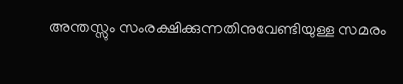അന്തസ്സും സംരക്ഷിക്കുന്നതിനുവേണ്ടിയുള്ള സമരം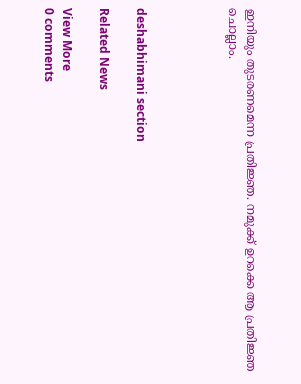ഇനിയും തുടരണമെന്ന പ്രതിജ്ഞ. നമുക്ക് ഉറക്കെ ആ പ്രതിജ്ഞ ചൊല്ലാം.




deshabhimani section

Related News

View More
0 comments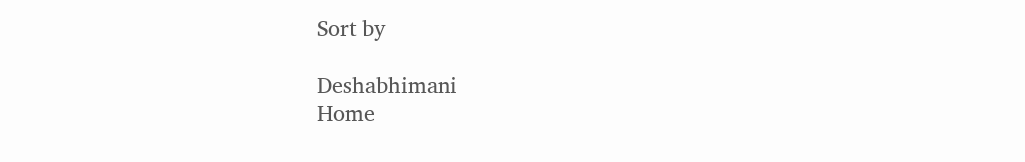Sort by

Deshabhimani
Home